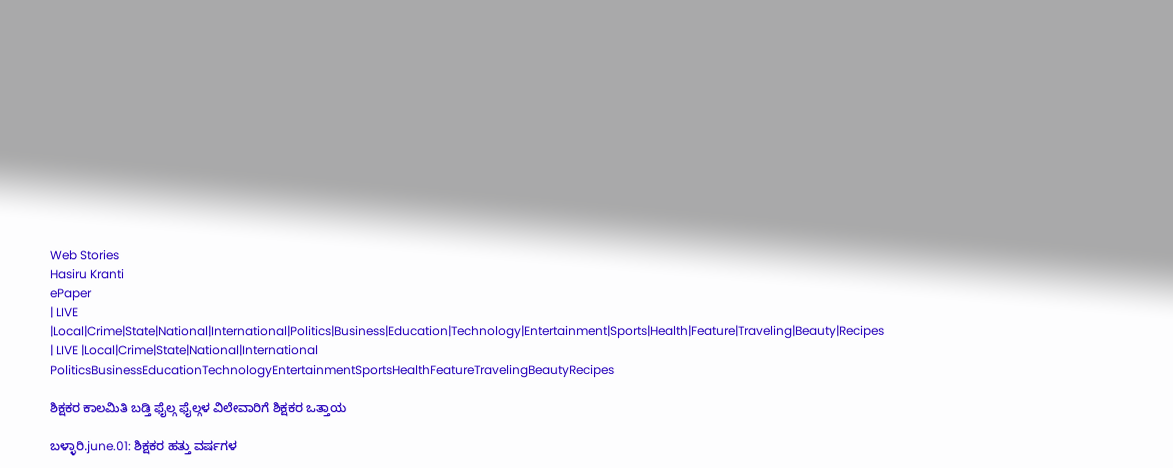Web Stories
Hasiru Kranti
ePaper
| LIVE |Local|Crime|State|National|International|Politics|Business|Education|Technology|Entertainment|Sports|Health|Feature|Traveling|Beauty|Recipes
| LIVE |Local|Crime|State|National|International
PoliticsBusinessEducationTechnologyEntertainmentSportsHealthFeatureTravelingBeautyRecipes

ಶಿಕ್ಷಕರ ಕಾಲಮಿತಿ ಬಡ್ತಿ ಫೈಲ್ಗ ಫೈಲ್ಗಳ ವಿಲೇವಾರಿಗೆ ಶಿಕ್ಷಕರ ಒತ್ತಾಯ

ಬಳ್ಳಾರಿ.june.01: ಶಿಕ್ಷಕರ ಹತ್ತು ವರ್ಷಗಳ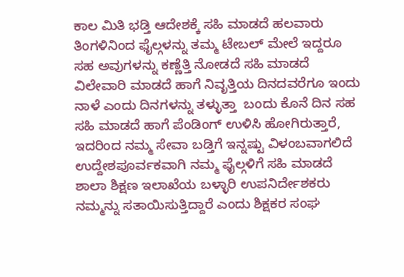ಕಾಲ ಮಿತಿ ಭಡ್ತಿ ಆದೇಶಕ್ಕೆ ಸಹಿ ಮಾಡದೆ ಹಲವಾರು ತಿಂಗಳಿನಿಂದ ಫೈಲ್ಗಳನ್ನು ತಮ್ಮ ಟೇಬಲ್ ಮೇಲೆ ಇದ್ದರೂ ಸಹ ಅವುಗಳನ್ನು ಕಣ್ಣೆತ್ತಿ ನೋಡದೆ ಸಹಿ ಮಾಡದೆ ವಿಲೇವಾರಿ ಮಾಡದೆ ಹಾಗೆ ನಿವೃತ್ತಿಯ ದಿನದವರೆಗೂ ಇಂದು ನಾಳೆ ಎಂದು ದಿನಗಳನ್ನು ತಳ್ಳುತ್ತಾ  ಬಂದು ಕೊನೆ ದಿನ ಸಹ ಸಹಿ ಮಾಡದೆ ಹಾಗೆ ಪೆಂಡಿಂಗ್ ಉಳಿಸಿ ಹೋಗಿರುತ್ತಾರೆ, ಇದರಿಂದ ನಮ್ಮ ಸೇವಾ ಬಡ್ತಿಗೆ ಇನ್ನಷ್ಟು ವಿಳಂಬವಾಗಲಿದೆ ಉದ್ದೇಶಪೂರ್ವಕವಾಗಿ ನಮ್ಮ ಫೈಲ್ಗಳಿಗೆ ಸಹಿ ಮಾಡದೆ ಶಾಲಾ ಶಿಕ್ಷಣ ಇಲಾಖೆಯ ಬಳ್ಳಾರಿ ಉಪನಿರ್ದೇಶಕರು ನಮ್ಮನ್ನು ಸತಾಯಿಸುತ್ತಿದ್ದಾರೆ ಎಂದು ಶಿಕ್ಷಕರ ಸಂಘ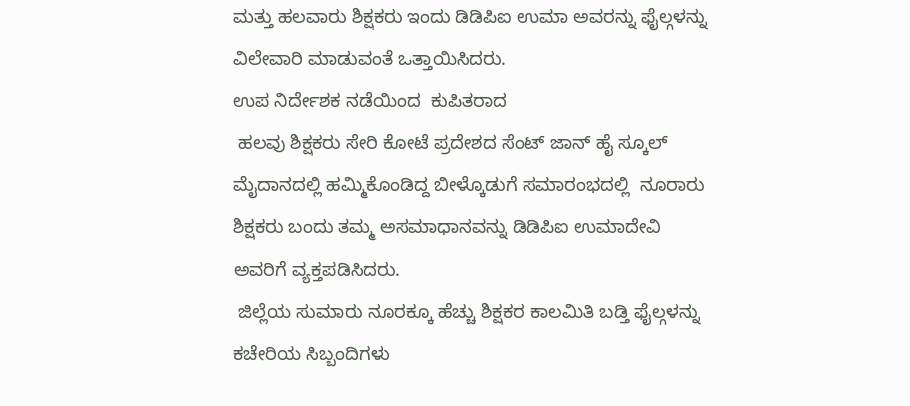ಮತ್ತು ಹಲವಾರು ಶಿಕ್ಷಕರು ಇಂದು ಡಿಡಿಪಿಐ ಉಮಾ ಅವರನ್ನು ಫೈಲ್ಗಳನ್ನು ವಿಲೇವಾರಿ ಮಾಡುವಂತೆ ಒತ್ತಾಯಿಸಿದರು.
ಉಪ ನಿರ್ದೇಶಕ ನಡೆಯಿಂದ  ಕುಪಿತರಾದ
 ಹಲವು ಶಿಕ್ಷಕರು ಸೇರಿ ಕೋಟೆ ಪ್ರದೇಶದ ಸೆಂಟ್ ಜಾನ್ ಹೈ ಸ್ಕೂಲ್ ಮೈದಾನದಲ್ಲಿ ಹಮ್ಮಿಕೊಂಡಿದ್ದ ಬೀಳ್ಕೊಡುಗೆ ಸಮಾರಂಭದಲ್ಲಿ  ನೂರಾರು ಶಿಕ್ಷಕರು ಬಂದು ತಮ್ಮ ಅಸಮಾಧಾನವನ್ನು ಡಿಡಿಪಿಐ ಉಮಾದೇವಿ ಅವರಿಗೆ ವ್ಯಕ್ತಪಡಿಸಿದರು.
 ಜಿಲ್ಲೆಯ ಸುಮಾರು ನೂರಕ್ಕೂ ಹೆಚ್ಚು ಶಿಕ್ಷಕರ ಕಾಲಮಿತಿ ಬಡ್ತಿ ಫೈಲ್ಗಳನ್ನು ಕಚೇರಿಯ ಸಿಬ್ಬಂದಿಗಳು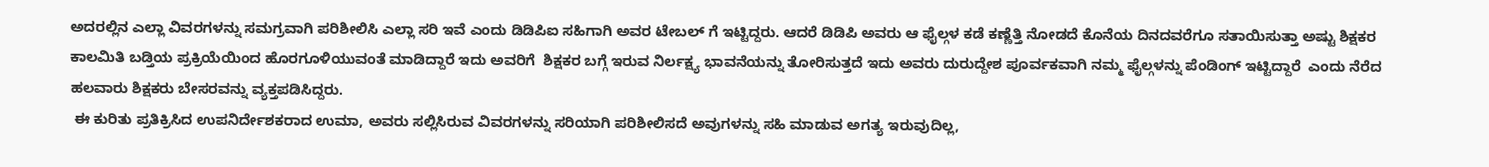ಅದರಲ್ಲಿನ ಎಲ್ಲಾ ವಿವರಗಳನ್ನು ಸಮಗ್ರವಾಗಿ ಪರಿಶೀಲಿಸಿ ಎಲ್ಲಾ ಸರಿ ಇವೆ ಎಂದು ಡಿಡಿಪಿಐ ಸಹಿಗಾಗಿ ಅವರ ಟೇಬಲ್ ಗೆ ಇಟ್ಟಿದ್ದರು. ಆದರೆ ಡಿಡಿಪಿ ಅವರು ಆ ಫೈಲ್ಗಳ ಕಡೆ ಕಣ್ಣೆತ್ತಿ ನೋಡದೆ ಕೊನೆಯ ದಿನದವರೆಗೂ ಸತಾಯಿಸುತ್ತಾ ಅಷ್ಟು ಶಿಕ್ಷಕರ ಕಾಲಮಿತಿ ಬಡ್ತಿಯ ಪ್ರಕ್ರಿಯೆಯಿಂದ ಹೊರಗೂಳಿಯುವಂತೆ ಮಾಡಿದ್ದಾರೆ ಇದು ಅವರಿಗೆ  ಶಿಕ್ಷಕರ ಬಗ್ಗೆ ಇರುವ ನಿರ್ಲಕ್ಷ್ಯ ಭಾವನೆಯನ್ನು ತೋರಿಸುತ್ತದೆ ಇದು ಅವರು ದುರುದ್ದೇಶ ಪೂರ್ವಕವಾಗಿ ನಮ್ಮ ಫೈಲ್ಗಳನ್ನು ಪೆಂಡಿಂಗ್ ಇಟ್ಟಿದ್ದಾರೆ  ಎಂದು ನೆರೆದ ಹಲವಾರು ಶಿಕ್ಷಕರು ಬೇಸರವನ್ನು ವ್ಯಕ್ತಪಡಿಸಿದ್ದರು.
 ಈ ಕುರಿತು ಪ್ರತಿಕ್ರಿಸಿದ ಉಪನಿರ್ದೇಶಕರಾದ ಉಮಾ, ಅವರು ಸಲ್ಲಿಸಿರುವ ವಿವರಗಳನ್ನು ಸರಿಯಾಗಿ ಪರಿಶೀಲಿಸದೆ ಅವುಗಳನ್ನು ಸಹಿ ಮಾಡುವ ಅಗತ್ಯ ಇರುವುದಿಲ್ಲ,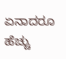ಏನಾದರೂ ಹೆಚ್ಚು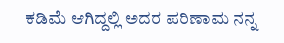ಕಡಿಮೆ ಆಗಿದ್ದಲ್ಲಿ ಅದರ ಪರಿಣಾಮ ನನ್ನ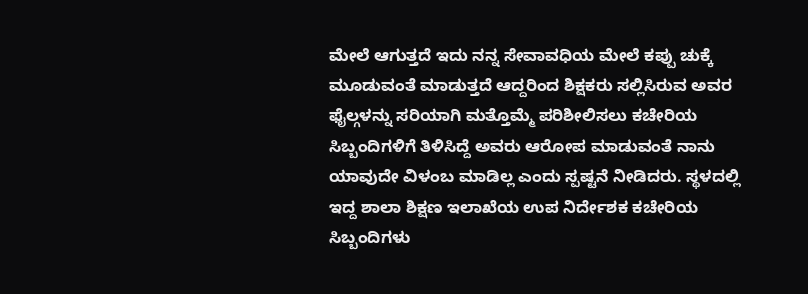ಮೇಲೆ ಆಗುತ್ತದೆ ಇದು ನನ್ನ ಸೇವಾವಧಿಯ ಮೇಲೆ ಕಪ್ಪು ಚುಕ್ಕೆ ಮೂಡುವಂತೆ ಮಾಡುತ್ತದೆ ಆದ್ದರಿಂದ ಶಿಕ್ಷಕರು ಸಲ್ಲಿಸಿರುವ ಅವರ ಫೈಲ್ಗಳನ್ನು ಸರಿಯಾಗಿ ಮತ್ತೊಮ್ಮೆ ಪರಿಶೀಲಿಸಲು ಕಚೇರಿಯ ಸಿಬ್ಬಂದಿಗಳಿಗೆ ತಿಳಿಸಿದ್ದೆ ಅವರು ಆರೋಪ ಮಾಡುವಂತೆ ನಾನು ಯಾವುದೇ ವಿಳಂಬ ಮಾಡಿಲ್ಲ ಎಂದು ಸ್ಪಷ್ಟನೆ ನೀಡಿದರು. ಸ್ಥಳದಲ್ಲಿ ಇದ್ದ ಶಾಲಾ ಶಿಕ್ಷಣ ಇಲಾಖೆಯ ಉಪ ನಿರ್ದೇಶಕ ಕಚೇರಿಯ ಸಿಬ್ಬಂದಿಗಳು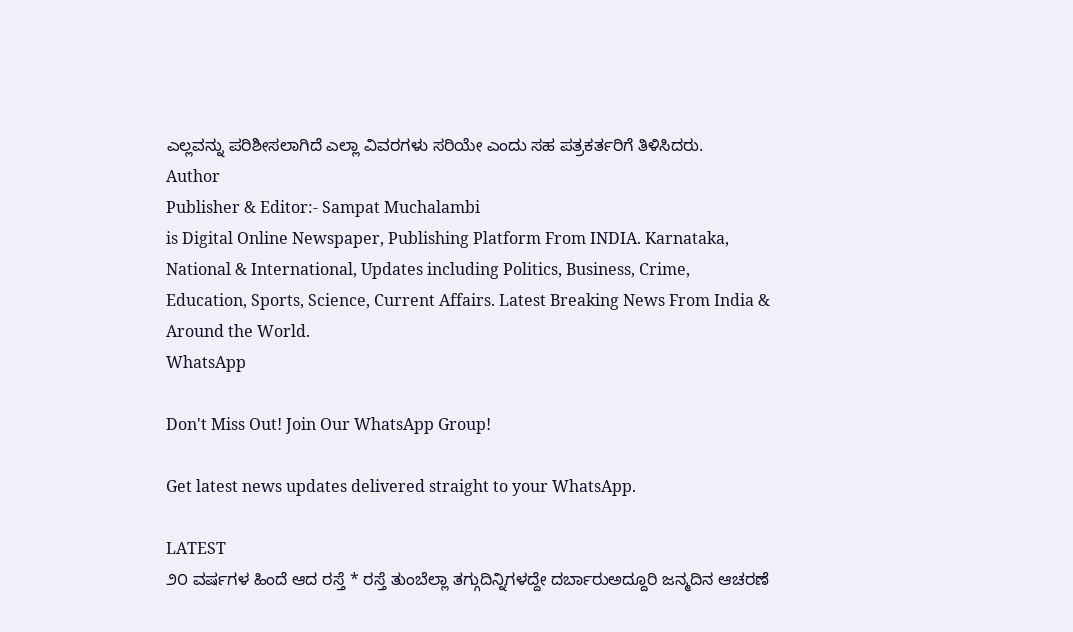ಎಲ್ಲವನ್ನು ಪರಿಶೀಸಲಾಗಿದೆ ಎಲ್ಲಾ ವಿವರಗಳು ಸರಿಯೇ ಎಂದು ಸಹ ಪತ್ರಕರ್ತರಿಗೆ ತಿಳಿಸಿದರು.
Author
Publisher & Editor:- Sampat Muchalambi
is Digital Online Newspaper, Publishing Platform From INDIA. Karnataka, National & International, Updates including Politics, Business, Crime, Education, Sports, Science, Current Affairs. Latest Breaking News From India & Around the World.
WhatsApp

Don't Miss Out! Join Our WhatsApp Group!

Get latest news updates delivered straight to your WhatsApp.

LATEST
೨೦ ವರ್ಷಗಳ ಹಿಂದೆ ಆದ ರಸ್ತೆ * ರಸ್ತೆ ತುಂಬೆಲ್ಲಾ ತಗ್ಗುದಿನ್ನಿಗಳದ್ದೇ ದರ್ಬಾರುಅದ್ದೂರಿ ಜನ್ಮದಿನ ಆಚರಣೆ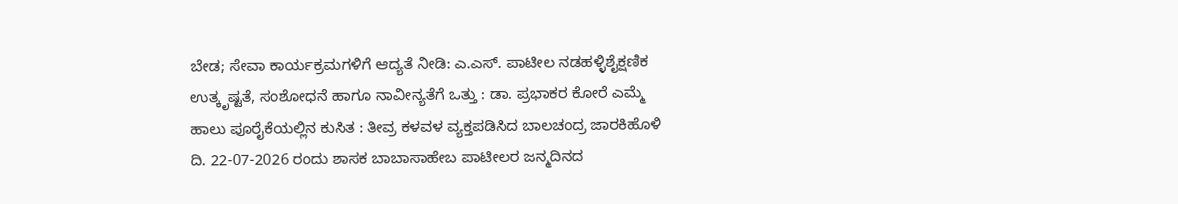ಬೇಡ; ಸೇವಾ ಕಾರ್ಯಕ್ರಮಗಳಿಗೆ ಆದ್ಯತೆ ನೀಡಿ: ಎ.ಎಸ್. ಪಾಟೀಲ ನಡಹಳ್ಳಿಶೈಕ್ಷಣಿಕ ಉತ್ಕೃಷ್ಟತೆ, ಸಂಶೋಧನೆ ಹಾಗೂ ನಾವೀನ್ಯತೆಗೆ ಒತ್ತು : ಡಾ. ಪ್ರಭಾಕರ ಕೋರೆ ಎಮ್ಮೆ ಹಾಲು ಪೂರೈಕೆಯಲ್ಲಿನ ಕುಸಿತ : ತೀವ್ರ ಕಳವಳ ವ್ಯಕ್ತಪಡಿಸಿದ ಬಾಲಚಂದ್ರ ಜಾರಕಿಹೊಳಿ ದಿ. 22-07-2026 ರಂದು ಶಾಸಕ ಬಾಬಾಸಾಹೇಬ ಪಾಟೀಲರ ಜನ್ಮದಿನದ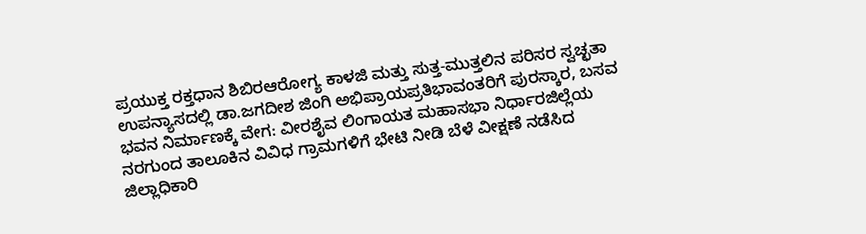ಪ್ರಯುಕ್ತ ರಕ್ತಧಾನ ಶಿಬಿರಆರೋಗ್ಯ ಕಾಳಜಿ ಮತ್ತು ಸುತ್ತ-ಮುತ್ತಲಿನ ಪರಿಸರ ಸ್ವಚ್ಛತಾ ಉಪನ್ಯಾಸದಲ್ಲಿ ಡಾ.ಜಗದೀಶ ಜಿಂಗಿ ಅಭಿಪ್ರಾಯಪ್ರತಿಭಾವಂತರಿಗೆ ಪುರಸ್ಕಾರ, ಬಸವ ಭವನ ನಿರ್ಮಾಣಕ್ಕೆ ವೇಗ: ವೀರಶೈವ ಲಿಂಗಾಯತ ಮಹಾಸಭಾ ನಿರ್ಧಾರಜಿಲ್ಲೆಯ ನರಗುಂದ ತಾಲೂಕಿನ ವಿವಿಧ ಗ್ರಾಮಗಳಿಗೆ ಭೇಟಿ ನೀಡಿ ಬೆಳೆ ವೀಕ್ಷಣೆ ನಡೆಸಿದ ಜಿಲ್ಲಾಧಿಕಾರಿ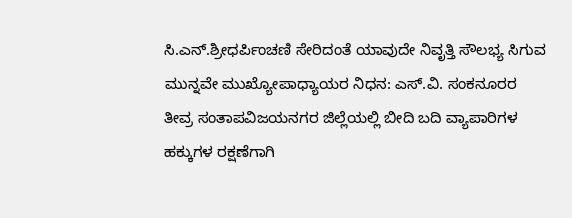ಸಿ.ಎನ್.ಶ್ರೀಧರ್ಪಿಂಚಣಿ ಸೇರಿದಂತೆ ಯಾವುದೇ ನಿವೃತ್ತಿ ಸೌಲಭ್ಯ ಸಿಗುವ ಮುನ್ನವೇ ಮುಖ್ಯೋಪಾಧ್ಯಾಯರ ನಿಧನ: ಎಸ್.ವಿ. ಸಂಕನೂರರ ತೀವ್ರ ಸಂತಾಪವಿಜಯನಗರ ಜಿಲ್ಲೆಯಲ್ಲಿ ಬೀದಿ ಬದಿ ವ್ಯಾಪಾರಿಗಳ ಹಕ್ಕುಗಳ ರಕ್ಷಣೆಗಾಗಿ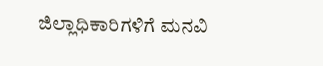ಜಿಲ್ಲಾಧಿಕಾರಿಗಳಿಗೆ ಮನವಿ